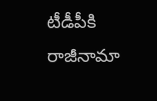టీడీపీకి రాజీనామా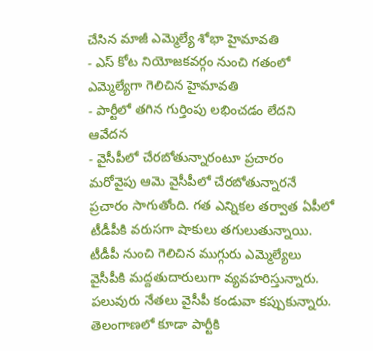చేసిన మాజీ ఎమ్మెల్యే శోభా హైమావతి
- ఎస్ కోట నియోజకవర్గం నుంచి గతంలో ఎమ్మెల్యేగా గెలిచిన హైమావతి
- పార్టీలో తగిన గుర్తింపు లభించడం లేదని ఆవేదన
- వైసీపీలో చేరబోతున్నారంటూ ప్రచారం
మరోవైపు ఆమె వైసీపీలో చేరబోతున్నారనే ప్రచారం సాగుతోంది. గత ఎన్నికల తర్వాత ఏపీలో టీడీపీకి వరుసగా షాకులు తగులుతున్నాయి. టీడీపీ నుంచి గెలిచిన ముగ్గురు ఎమ్మెల్యేలు వైసీపీకి మద్దతుదారులుగా వ్యవహరిస్తున్నారు. పలువురు నేతలు వైసీపీ కండువా కప్పుకున్నారు. తెలంగాణలో కూడా పార్టీకి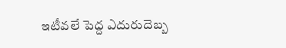ఇటీవలే పెద్ద ఎదురుదెబ్బ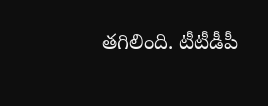తగిలింది. టీటీడీపీ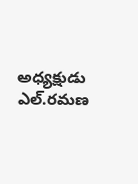అధ్యక్షుడు ఎల్.రమణ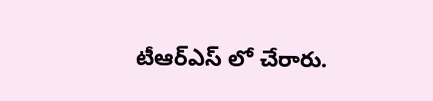టీఆర్ఎస్ లో చేరారు.